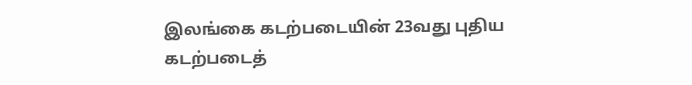இலங்கை கடற்படையின் 23வது புதிய கடற்படைத்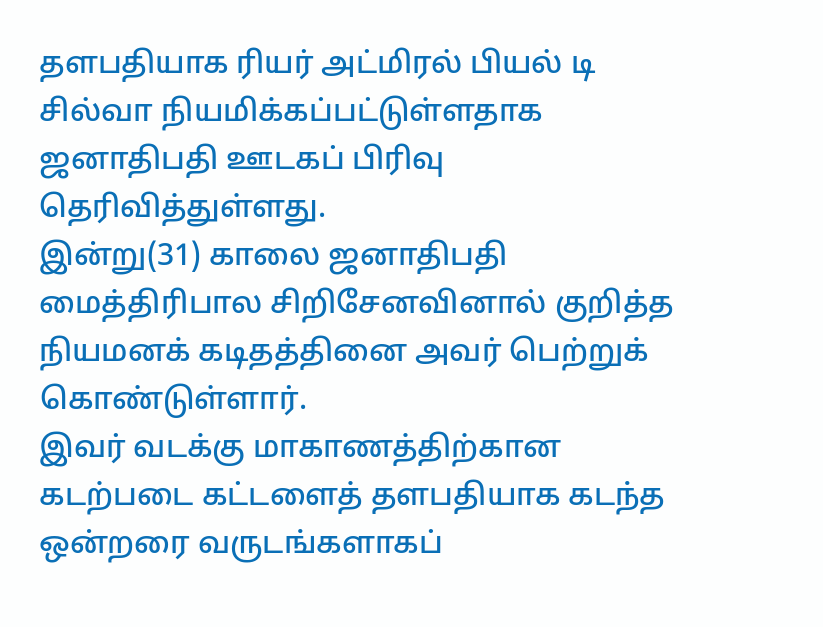தளபதியாக ரியர் அட்மிரல் பியல் டி சில்வா நியமிக்கப்பட்டுள்ளதாக ஜனாதிபதி ஊடகப் பிரிவு தெரிவித்துள்ளது.
இன்று(31) காலை ஜனாதிபதி மைத்திரிபால சிறிசேனவினால் குறித்த நியமனக் கடிதத்தினை அவர் பெற்றுக் கொண்டுள்ளார்.
இவர் வடக்கு மாகாணத்திற்கான கடற்படை கட்டளைத் தளபதியாக கடந்த ஒன்றரை வருடங்களாகப்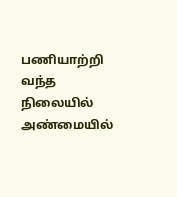பணியாற்றி வந்த நிலையில் அண்மையில்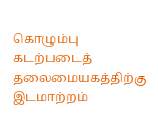கொழும்பு கடற்படைத் தலைமையகத்திற்கு இடமாற்றம்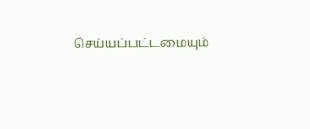செய்யப்பட்டமையும்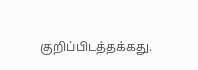குறிப்பிடத்தக்கது.